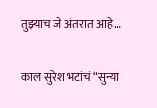तुझ्याच जे अंतरात आहे…

काल सुरेश भटांचं “सुन्या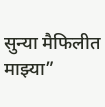सुन्या मैफिलीत माझ्या”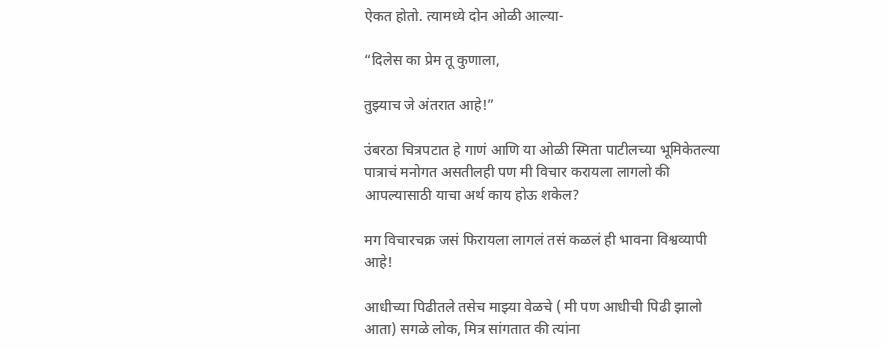ऐकत होतो. त्यामध्ये दोन ओळी आल्या-

“दिलेस का प्रेम तू कुणाला,

तुझ्याच जे अंतरात आहे!”

उंबरठा चित्रपटात हे गाणं आणि या ओळी स्मिता पाटीलच्या भूमिकेतल्या पात्राचं मनोगत असतीलही पण मी विचार करायला लागलो की आपल्यासाठी याचा अर्थ काय होऊ शकेल?

मग विचारचक्र जसं फिरायला लागलं तसं कळलं ही भावना विश्वव्यापी आहे!

आधीच्या पिढीतले तसेच माझ्या वेळचे ( मी पण आधीची पिढी झालो आता) सगळे लोक, मित्र सांगतात की त्यांना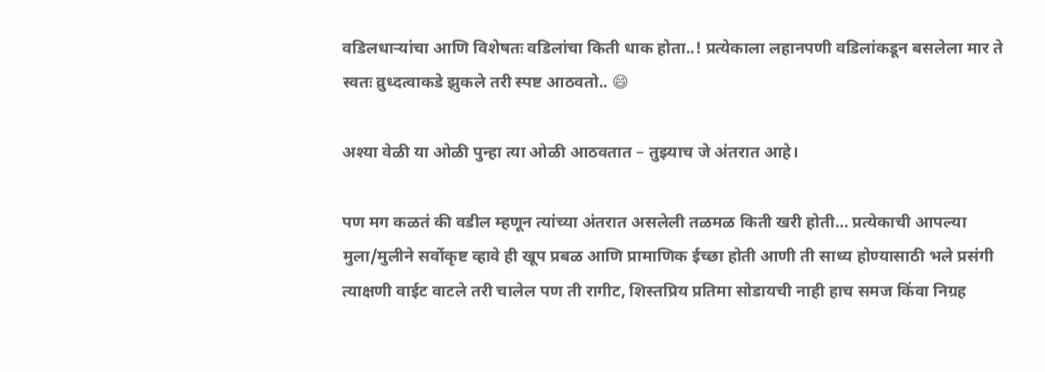वडिलधाऱ्यांचा आणि विशेषतः वडिलांचा किती धाक होता..! प्रत्येकाला लहानपणी वडिलांकडून बसलेला मार ते स्वतः व्रुध्दत्वाकडे झुकले तरी स्पष्ट आठवतो.. 😄

अश्या वेळी या ओळी पुन्हा त्या ओळी आठवतात – तुझ्याच जे अंतरात आहे।

पण मग कळतं की वडील म्हणून त्यांच्या अंतरात असलेली तळमळ किती खरी होती… प्रत्येकाची आपल्या मुला/मुलीने सर्वोकृष्ट व्हावे ही खूप प्रबळ आणि प्रामाणिक ईच्छा होती आणी ती साध्य होण्यासाठी भले प्रसंगी त्याक्षणी वाईट वाटले तरी चालेल पण ती रागीट, शिस्तप्रिय प्रतिमा सोडायची नाही हाच समज किंवा निग्रह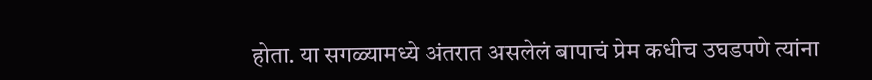होता. या सगळ्यामध्ये अंतरात असलेलं बापाचं प्रेम कधीच उघडपणे त्यांना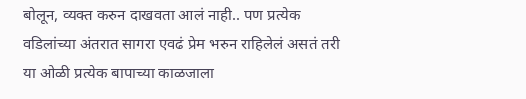बोलून, व्यक्त करुन दाखवता आलं नाही.. पण प्रत्येक वडिलांच्या अंतरात सागरा एवढं प्रेम भरुन राहिलेलं असतं तरी या ओळी प्रत्येक बापाच्या काळजाला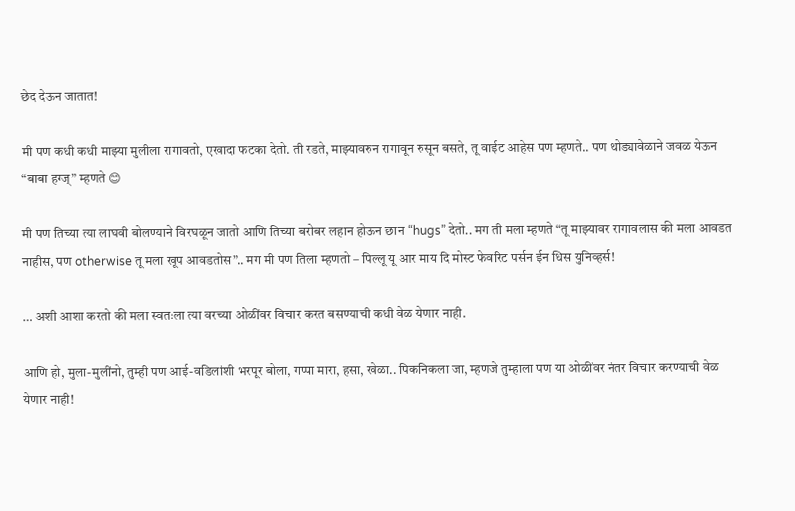छेद देऊन जातात!

मी पण कधी कधी माझ्या मुलीला रागावतो, एखादा फटका देतो. ती रडते, माझ्यावरुन रागावून रुसून बसते, तू वाईट आहेस पण म्हणते.. पण थोड्यावेळाने जवळ येऊन “बाबा हग्ज्” म्हणते 😊

मी पण तिच्या त्या लाघवी बोलण्याने विरघळून जातो आणि तिच्या बरोबर लहान होऊन छान “hugs” देतो.. मग ती मला म्हणते “तू माझ्यावर रागावलास की मला आवडत नाहीस, पण otherwise तू मला खूप आवडतोस”.. मग मी पण तिला म्हणतो – पिल्लू यू आर माय दि मोस्ट फेवरिट पर्सन ईन धिस युनिव्हर्स!

… अशी आशा करतो की मला स्वतःला त्या वरच्या ओळींवर विचार करत बसण्याची कधी वेळ येणार नाही.

आणि हो, मुला-मुलींनो, तुम्ही पण आई-वडिलांशी भरपूर बोला, गप्पा मारा, हसा, खेळा.. पिकनिकला जा, म्हणजे तुम्हाला पण या ओळींवर नंतर विचार करण्याची वेळ येणार नाही!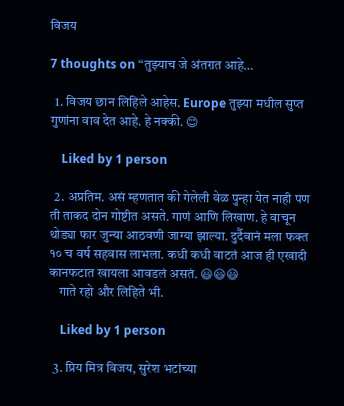विजय

7 thoughts on “तुझ्याच जे अंतरात आहे…

  1. विजय छान लिहिले आहेस. Europe तुझ्या मधील सुप्त गुणांना वाव देत आहे. हे नक्की. 😊

    Liked by 1 person

  2. अप्रतिम. असं म्हणतात की गेलेली वेळ पुन्हा येत नाही पण ती ताकद दोन गोष्टीत असते. गाणं आणि लिखाण. हे वाचून थोड्या फार जुन्या आठवणी जाग्या झाल्या. दुर्दैवानं मला फक्त १० च वर्ष सहवास लाभला. कधी कधी वाटतं आज ही एखादी कानफटात खायला आवडलं असतं. 😃😃😃
    गाते रहो और लिहिते भी.

    Liked by 1 person

  3. प्रिय मित्र विजय, सुरेश भटांच्या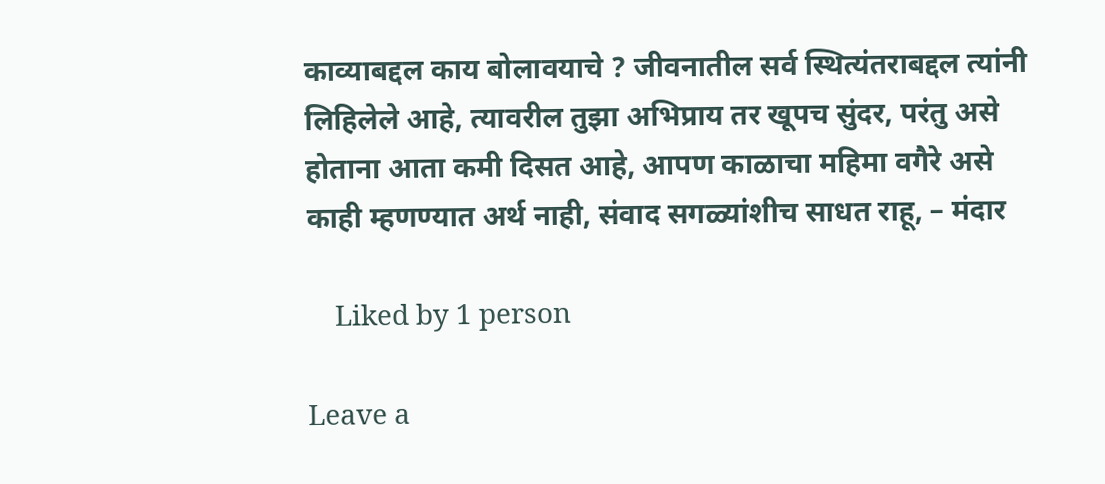काव्याबद्दल काय बोलावयाचे ? जीवनातील सर्व स्थित्यंतराबद्दल त्यांनी लिहिलेले आहे, त्यावरील तुझा अभिप्राय तर खूपच सुंदर, परंतु असे होताना आता कमी दिसत आहे, आपण काळाचा महिमा वगैरे असे काही म्हणण्यात अर्थ नाही, संवाद सगळ्यांशीच साधत राहू, – मंदार

    Liked by 1 person

Leave a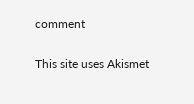comment

This site uses Akismet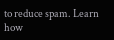to reduce spam. Learn how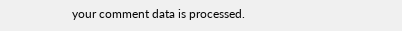your comment data is processed.